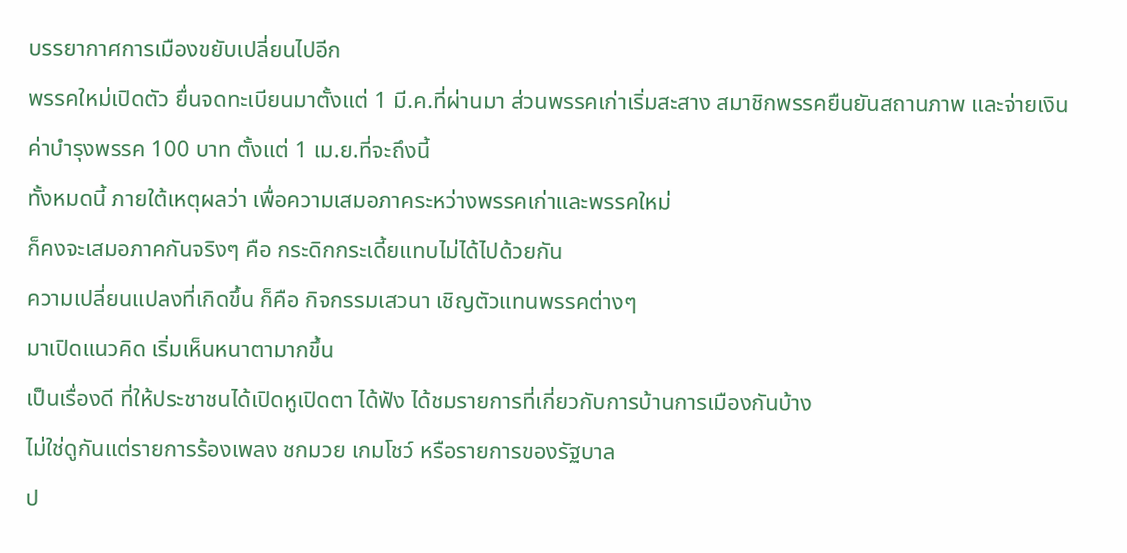บรรยากาศการเมืองขยับเปลี่ยนไปอีก
พรรคใหม่เปิดตัว ยื่นจดทะเบียนมาตั้งแต่ 1 มี.ค.ที่ผ่านมา ส่วนพรรคเก่าเริ่มสะสาง สมาชิกพรรคยืนยันสถานภาพ และจ่ายเงินค่าบำรุงพรรค 100 บาท ตั้งแต่ 1 เม.ย.ที่จะถึงนี้
ทั้งหมดนี้ ภายใต้เหตุผลว่า เพื่อความเสมอภาคระหว่างพรรคเก่าและพรรคใหม่
ก็คงจะเสมอภาคกันจริงๆ คือ กระดิกกระเดี้ยแทบไม่ได้ไปด้วยกัน
ความเปลี่ยนแปลงที่เกิดขึ้น ก็คือ กิจกรรมเสวนา เชิญตัวแทนพรรคต่างๆ
มาเปิดแนวคิด เริ่มเห็นหนาตามากขึ้น
เป็นเรื่องดี ที่ให้ประชาชนได้เปิดหูเปิดตา ได้ฟัง ได้ชมรายการที่เกี่ยวกับการบ้านการเมืองกันบ้าง
ไม่ใช่ดูกันแต่รายการร้องเพลง ชกมวย เกมโชว์ หรือรายการของรัฐบาล
ป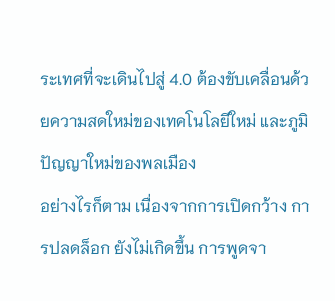ระเทศที่จะเดินไปสู่ 4.0 ต้องขับเคลื่อนด้วยความสดใหม่ของเทคโนโลยีใหม่ และภูมิปัญญาใหม่ของพลเมือง
อย่างไรก็ตาม เนื่องจากการเปิดกว้าง การปลดล็อก ยังไม่เกิดขึ้น การพูดจา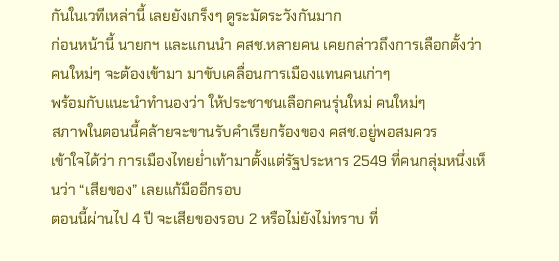กันในเวทีเหล่านี้ เลยยังเกร็งๆ ดูระมัดระวังกันมาก
ก่อนหน้านี้ นายกฯ และแกนนำ คสช.หลายคน เคยกล่าวถึงการเลือกตั้งว่า คนใหม่ๆ จะต้องเข้ามา มาขับเคลื่อนการเมืองแทนคนเก่าๆ
พร้อมกับแนะนำทำนองว่า ให้ประชาชนเลือกคนรุ่นใหม่ คนใหม่ๆ
สภาพในตอนนี้คล้ายจะขานรับคำเรียกร้องของ คสช.อยู่พอสมควร
เข้าใจได้ว่า การเมืองไทยย่ำเท้ามาตั้งแต่รัฐประหาร 2549 ที่คนกลุ่มหนึ่งเห็นว่า “เสียของ” เลยแก้มืออีกรอบ
ตอนนี้ผ่านไป 4 ปี จะเสียของรอบ 2 หรือไม่ยังไม่ทราบ ที่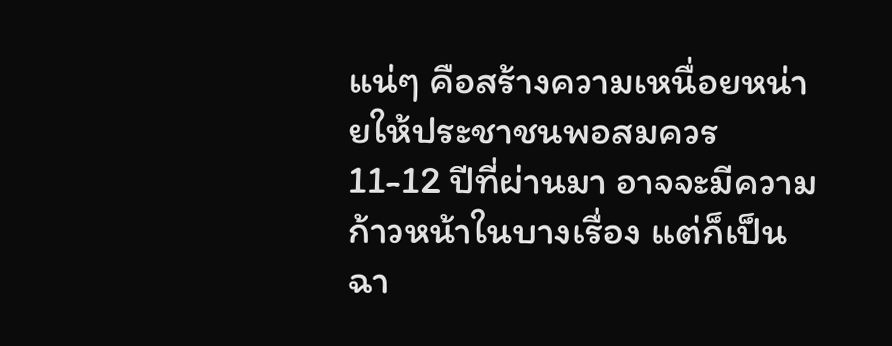แน่ๆ คือสร้างความเหนื่อยหน่ายให้ประชาชนพอสมควร
11-12 ปีที่ผ่านมา อาจจะมีความก้าวหน้าในบางเรื่อง แต่ก็เป็นฉา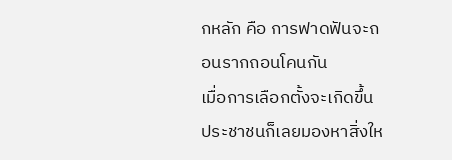กหลัก คือ การฟาดฟันจะถอนรากถอนโคนกัน
เมื่อการเลือกตั้งจะเกิดขึ้น ประชาชนก็เลยมองหาสิ่งให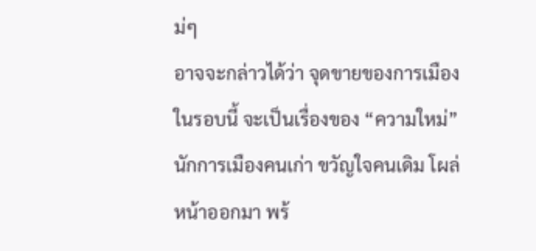ม่ๆ
อาจจะกล่าวได้ว่า จุดขายของการเมืองในรอบนี้ จะเป็นเรื่องของ “ความใหม่”
นักการเมืองคนเก่า ขวัญใจคนเดิม โผล่หน้าออกมา พร้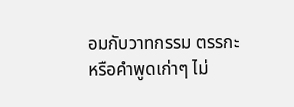อมกับวาทกรรม ตรรกะ หรือคำพูดเก่าๆ ไม่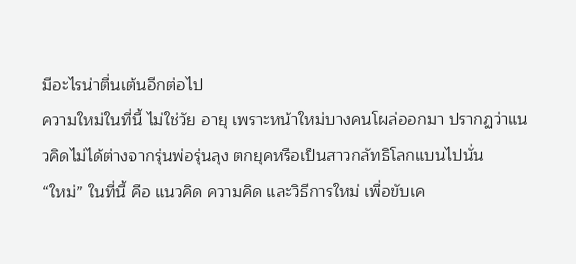มีอะไรน่าตื่นเต้นอีกต่อไป
ความใหม่ในที่นี้ ไม่ใช่วัย อายุ เพราะหน้าใหม่บางคนโผล่ออกมา ปรากฏว่าแนวคิดไม่ได้ต่างจากรุ่นพ่อรุ่นลุง ตกยุคหรือเป็นสาวกลัทธิโลกแบนไปนั่น
“ใหม่” ในที่นี้ คือ แนวคิด ความคิด และวิธีการใหม่ เพื่อขับเค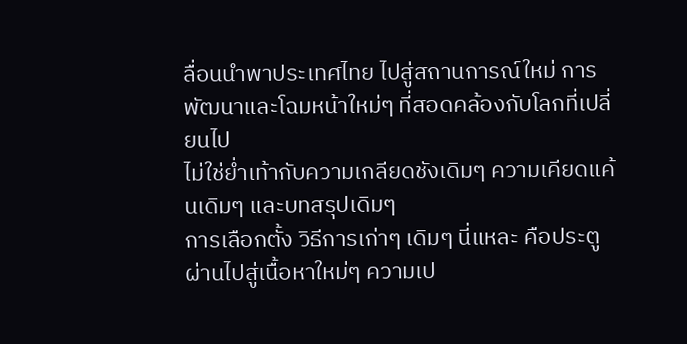ลื่อนนำพาประเทศไทย ไปสู่สถานการณ์ใหม่ การพัฒนาและโฉมหน้าใหม่ๆ ที่สอดคล้องกับโลกที่เปลี่ยนไป
ไม่ใช่ย่ำเท้ากับความเกลียดชังเดิมๆ ความเคียดแค้นเดิมๆ และบทสรุปเดิมๆ
การเลือกตั้ง วิธีการเก่าๆ เดิมๆ นี่แหละ คือประตูผ่านไปสู่เนื้อหาใหม่ๆ ความเป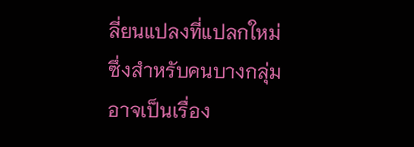ลี่ยนแปลงที่แปลกใหม่
ซึ่งสำหรับคนบางกลุ่ม อาจเป็นเรื่อง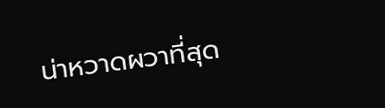น่าหวาดผวาที่สุด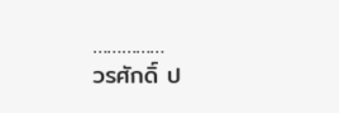……………
วรศักดิ์ ป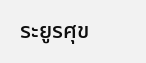ระยูรศุข